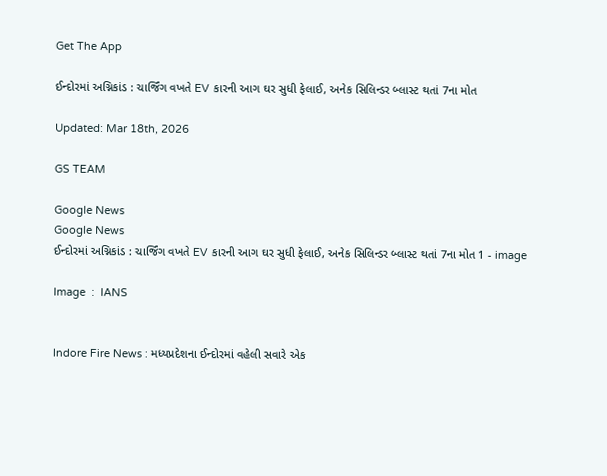Get The App

ઈન્દોરમાં અગ્નિકાંડ : ચાર્જિંગ વખતે EV કારની આગ ઘર સુધી ફેલાઈ, અનેક સિલિન્ડર બ્લાસ્ટ થતાં 7ના મોત

Updated: Mar 18th, 2026

GS TEAM

Google News
Google News
ઈન્દોરમાં અગ્નિકાંડ : ચાર્જિંગ વખતે EV કારની આગ ઘર સુધી ફેલાઈ, અનેક સિલિન્ડર બ્લાસ્ટ થતાં 7ના મોત 1 - image

Image  :  IANS


Indore Fire News : મધ્યપ્રદેશના ઈન્દોરમાં વહેલી સવારે એક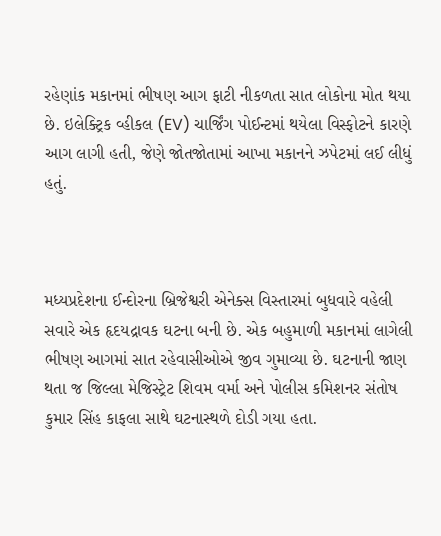રહેણાંક મકાનમાં ભીષણ આગ ફાટી નીકળતા સાત લોકોના મોત થયા છે. ઇલેક્ટ્રિક વ્હીકલ (EV) ચાર્જિંગ પોઈન્ટમાં થયેલા વિસ્ફોટને કારણે આગ લાગી હતી, જેણે જોતજોતામાં આખા મકાનને ઝપેટમાં લઈ લીધું હતું.



મધ્યપ્રદેશના ઈન્દોરના બ્રિજેશ્વરી એનેક્સ વિસ્તારમાં બુધવારે વહેલી સવારે એક હૃદયદ્રાવક ઘટના બની છે. એક બહુમાળી મકાનમાં લાગેલી ભીષણ આગમાં સાત રહેવાસીઓએ જીવ ગુમાવ્યા છે. ઘટનાની જાણ થતા જ જિલ્લા મેજિસ્ટ્રેટ શિવમ વર્મા અને પોલીસ કમિશનર સંતોષ કુમાર સિંહ કાફલા સાથે ઘટનાસ્થળે દોડી ગયા હતા.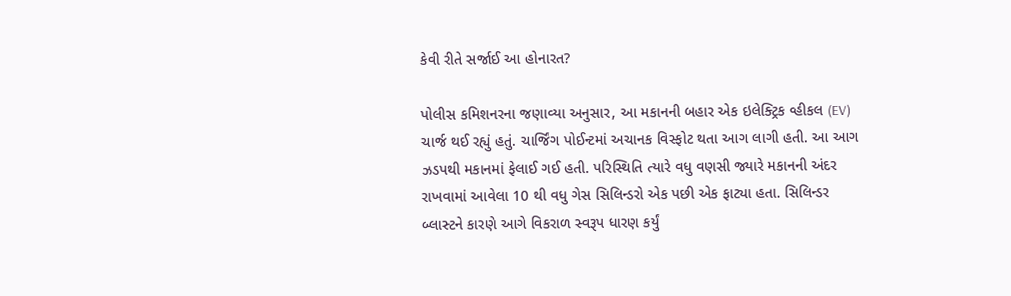કેવી રીતે સર્જાઈ આ હોનારત?

પોલીસ કમિશનરના જણાવ્યા અનુસાર, આ મકાનની બહાર એક ઇલેક્ટ્રિક વ્હીકલ (EV) ચાર્જ થઈ રહ્યું હતું. ચાર્જિંગ પોઈન્ટમાં અચાનક વિસ્ફોટ થતા આગ લાગી હતી. આ આગ ઝડપથી મકાનમાં ફેલાઈ ગઈ હતી. પરિસ્થિતિ ત્યારે વધુ વણસી જ્યારે મકાનની અંદર રાખવામાં આવેલા 10 થી વધુ ગેસ સિલિન્ડરો એક પછી એક ફાટ્યા હતા. સિલિન્ડર બ્લાસ્ટને કારણે આગે વિકરાળ સ્વરૂપ ધારણ કર્યું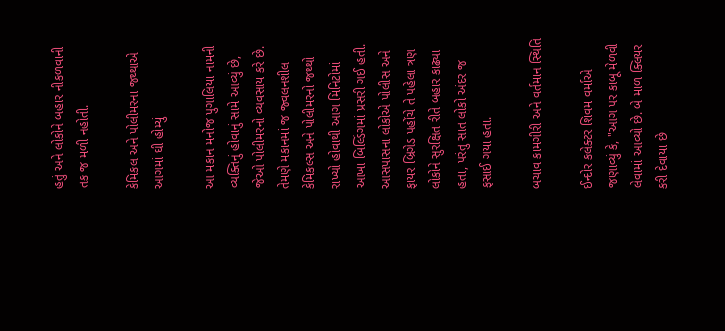હતું અને લોકોને બહાર નીકળવાની તક જ મળી નહોતી.

કેમિકલ અને પોલીમરના જથ્થાએ આગમાં ઘી હોમ્યું

આ મકાન મનોજ પુગાલિયા નામની વ્યક્તિનું હોવાનું સામે આવ્યું છે, જેઓ પોલીમરનો વ્યવસાય કરે છે. તેમણે મકાનમાં જ જ્વલનશીલ કેમિકલ્સ અને પોલીમરનો જથ્થો રાખ્યો હોવાથી આગ મિનિટોમાં આખા બિલ્ડિંગમાં પ્રસરી ગઈ હતી. આસપાસના લોકોએ પોલીસ અને ફાયર બ્રિગેડ પહોંચે તે પહેલા ત્રણ લોકોને સુરક્ષિત રીતે બહાર કાઢ્યા હતા, પરંતુ સાત લોકો અંદર જ ફસાઈ ગયા હતા.

બચાવ કામગીરી અને વર્તમાન સ્થિતિ

ઈન્દોર કલેક્ટર શિવમ વર્માએ જણાવ્યું કે, "આગ પર કાબૂ મેળવી લેવામાં આવ્યો છે. બે માળ ક્લિયર કરી દેવાયા છે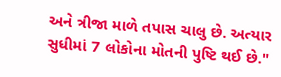અને ત્રીજા માળે તપાસ ચાલુ છે. અત્યાર સુધીમાં 7 લોકોના મોતની પુષ્ટિ થઈ છે."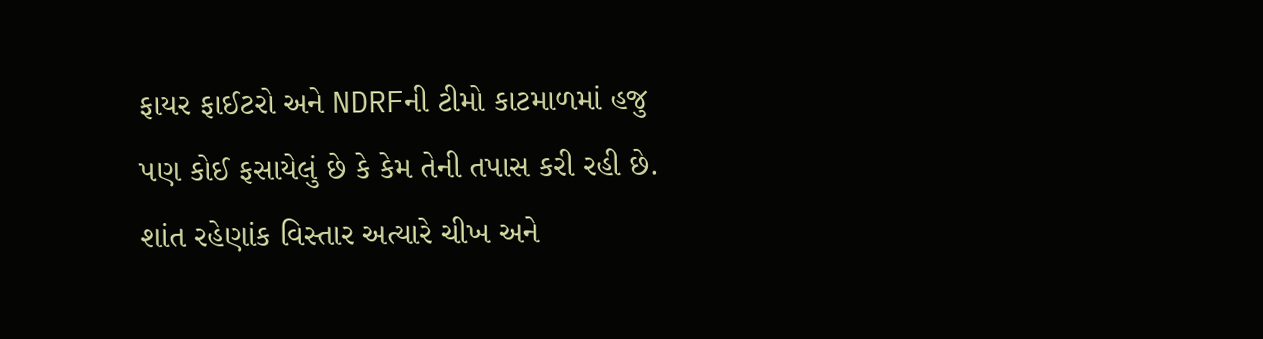ફાયર ફાઈટરો અને NDRFની ટીમો કાટમાળમાં હજુ પણ કોઈ ફસાયેલું છે કે કેમ તેની તપાસ કરી રહી છે. શાંત રહેણાંક વિસ્તાર અત્યારે ચીખ અને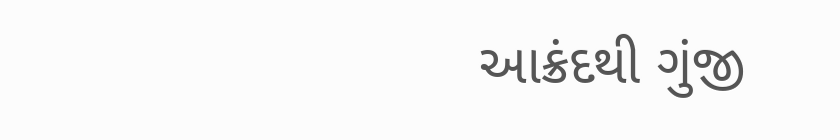આક્રંદથી ગુંજી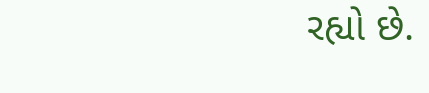રહ્યો છે.